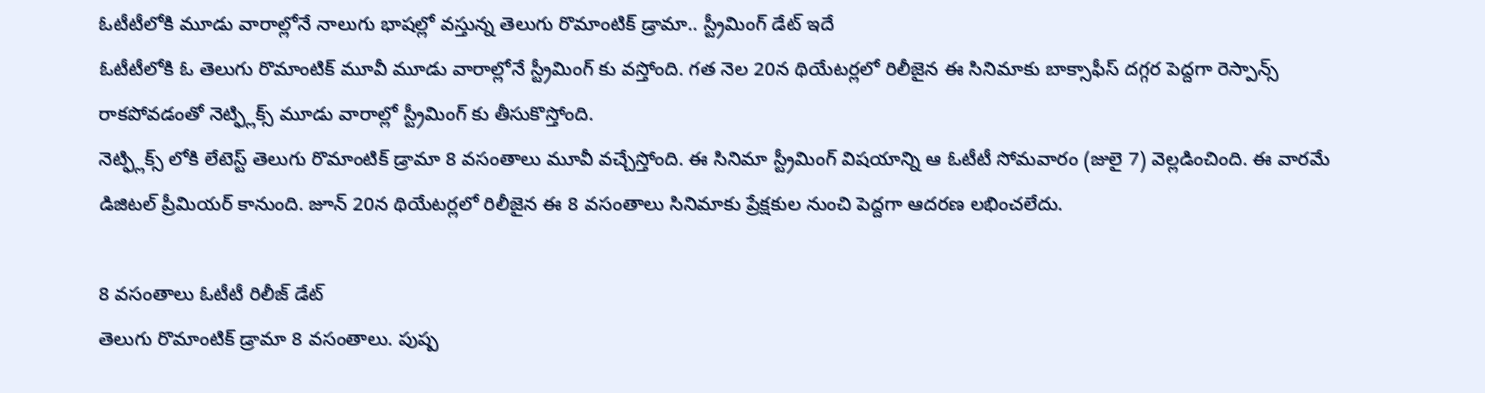ఓటీటీలోకి మూడు వారాల్లోనే నాలుగు భాషల్లో వస్తున్న తెలుగు రొమాంటిక్ డ్రామా.. స్ట్రీమింగ్ డేట్ ఇదే
ఓటీటీలోకి ఓ తెలుగు రొమాంటిక్ మూవీ మూడు వారాల్లోనే స్ట్రీమింగ్ కు వస్తోంది. గత నెల 20న థియేటర్లలో రిలీజైన ఈ సినిమాకు బాక్సాఫీస్ దగ్గర పెద్దగా రెస్పాన్స్ రాకపోవడంతో నెట్ఫ్లిక్స్ మూడు వారాల్లో స్ట్రీమింగ్ కు తీసుకొస్తోంది.
నెట్ఫ్లిక్స్ లోకి లేటెస్ట్ తెలుగు రొమాంటిక్ డ్రామా 8 వసంతాలు మూవీ వచ్చేస్తోంది. ఈ సినిమా స్ట్రీమింగ్ విషయాన్ని ఆ ఓటీటీ సోమవారం (జులై 7) వెల్లడించింది. ఈ వారమే డిజిటల్ ప్రీమియర్ కానుంది. జూన్ 20న థియేటర్లలో రిలీజైన ఈ 8 వసంతాలు సినిమాకు ప్రేక్షకుల నుంచి పెద్దగా ఆదరణ లభించలేదు.

8 వసంతాలు ఓటీటీ రిలీజ్ డేట్
తెలుగు రొమాంటిక్ డ్రామా 8 వసంతాలు. పుష్ప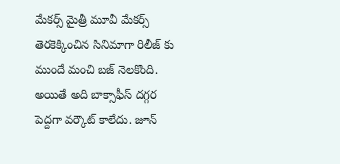మేకర్స్ మైత్రీ మూవీ మేకర్స్ తెరకెక్కించిన సినిమాగా రిలీజ్ కు ముందే మంచి బజ్ నెలకొంది. అయితే అది బాక్సాఫీస్ దగ్గర పెద్దగా వర్కౌట్ కాలేదు. జూన్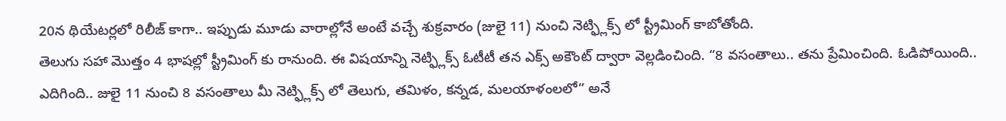20న థియేటర్లలో రిలీజ్ కాగా.. ఇప్పుడు మూడు వారాల్లోనే అంటే వచ్చే శుక్రవారం (జులై 11) నుంచి నెట్ఫ్లిక్స్ లో స్ట్రీమింగ్ కాబోతోంది.
తెలుగు సహా మొత్తం 4 భాషల్లో స్ట్రీమింగ్ కు రానుంది. ఈ విషయాన్ని నెట్ఫ్లిక్స్ ఓటీటీ తన ఎక్స్ అకౌంట్ ద్వారా వెల్లడించింది. “8 వసంతాలు.. తను ప్రేమించింది. ఓడిపోయింది.. ఎదిగింది.. జులై 11 నుంచి 8 వసంతాలు మీ నెట్ఫ్లిక్స్ లో తెలుగు, తమిళం, కన్నడ, మలయాళంలలో” అనే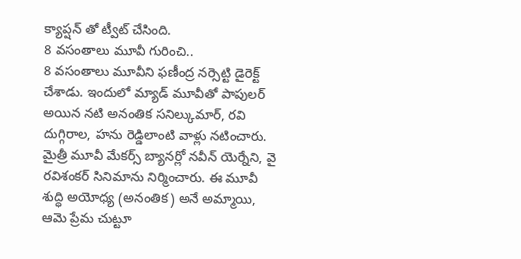క్యాప్షన్ తో ట్వీట్ చేసింది.
8 వసంతాలు మూవీ గురించి..
8 వసంతాలు మూవీని ఫణీంద్ర నర్సెట్టి డైరెక్ట్ చేశాడు. ఇందులో మ్యాడ్ మూవీతో పాపులర్ అయిన నటి అనంతిక సనిల్కుమార్, రవి దుగ్గిరాల, హను రెడ్డిలాంటి వాళ్లు నటించారు. మైత్రీ మూవీ మేకర్స్ బ్యానర్లో నవీన్ యెర్నేని, వై రవిశంకర్ సినిమాను నిర్మించారు. ఈ మూవీ శుద్ధి అయోధ్య (అనంతిక) అనే అమ్మాయి, ఆమె ప్రేమ చుట్టూ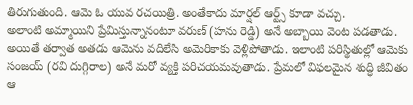తిరుగుతుంది. ఆమె ఓ యువ రచయిత్రి. అంతేకాదు మార్షల్ ఆర్ట్స్ కూడా వచ్చు.
అలాంటి అమ్మాయిని ప్రేమిస్తున్నానంటూ వరుణ్ (హను రెడ్డి) అనే అబ్బాయి వెంట పడతాడు. అయితే తర్వాత అతడు ఆమెను వదిలేసి అమెరికాకు వెళ్లిపోతాడు. ఇలాంటి పరిస్థితుల్లో ఆమెకు సంజయ్ (రవి దుగ్గిరాల) అనే మరో వ్యక్తి పరిచయమవుతాడు. ప్రేమలో విఫలమైన శుద్ధి జీవితం ఆ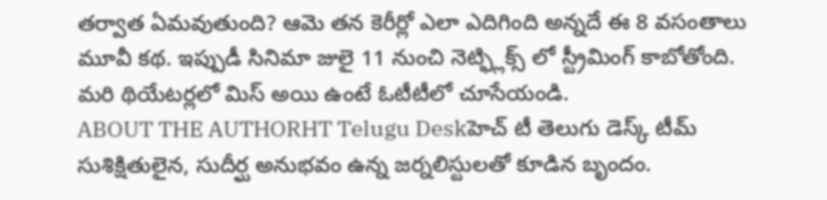తర్వాత ఏమవుతుంది? ఆమె తన కెరీర్లో ఎలా ఎదిగింది అన్నదే ఈ 8 వసంతాలు మూవీ కథ. ఇప్పుడీ సినిమా జులై 11 నుంచి నెట్ఫ్లిక్స్ లో స్ట్రీమింగ్ కాబోతోంది. మరి థియేటర్లలో మిస్ అయి ఉంటే ఓటీటీలో చూసేయండి.
ABOUT THE AUTHORHT Telugu Deskహెచ్ టీ తెలుగు డెస్క్ టీమ్ సుశిక్షితులైన, సుదీర్ఘ అనుభవం ఉన్న జర్నలిస్టులతో కూడిన బృందం.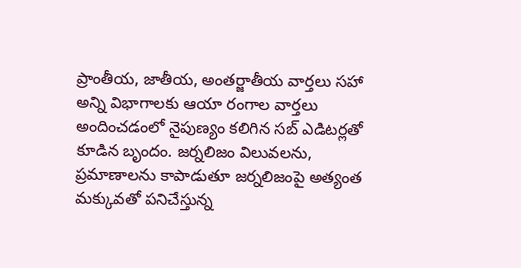ప్రాంతీయ, జాతీయ, అంతర్జాతీయ వార్తలు సహా అన్ని విభాగాలకు ఆయా రంగాల వార్తలు అందించడంలో నైపుణ్యం కలిగిన సబ్ ఎడిటర్లతో కూడిన బృందం. జర్నలిజం విలువలను, ప్రమాణాలను కాపాడుతూ జర్నలిజంపై అత్యంత మక్కువతో పనిచేస్తున్న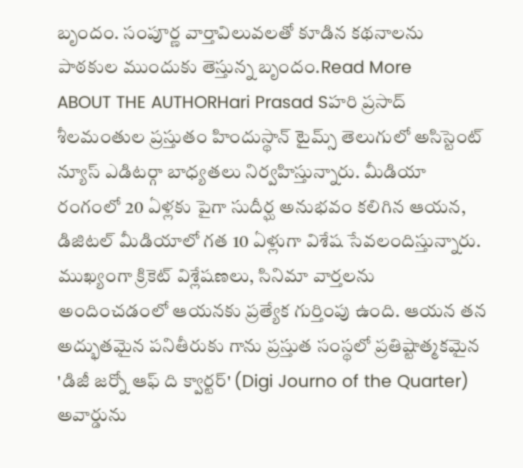బృందం. సంపూర్ణ వార్తావిలువలతో కూడిన కథనాలను పాఠకుల ముందుకు తెస్తున్న బృందం.Read More
ABOUT THE AUTHORHari Prasad Sహరి ప్రసాద్ శీలమంతుల ప్రస్తుతం హిందుస్థాన్ టైమ్స్ తెలుగులో అసిస్టెంట్ న్యూస్ ఎడిటర్గా బాధ్యతలు నిర్వహిస్తున్నారు. మీడియా రంగంలో 20 ఏళ్లకు పైగా సుదీర్ఘ అనుభవం కలిగిన ఆయన, డిజిటల్ మీడియాలో గత 10 ఏళ్లుగా విశేష సేవలందిస్తున్నారు. ముఖ్యంగా క్రికెట్ విశ్లేషణలు, సినిమా వార్తలను అందించడంలో ఆయనకు ప్రత్యేక గుర్తింపు ఉంది. ఆయన తన అద్భుతమైన పనితీరుకు గాను ప్రస్తుత సంస్థలో ప్రతిష్టాత్మకమైన 'డిజీ జర్నో ఆఫ్ ది క్వార్టర్' (Digi Journo of the Quarter) అవార్డును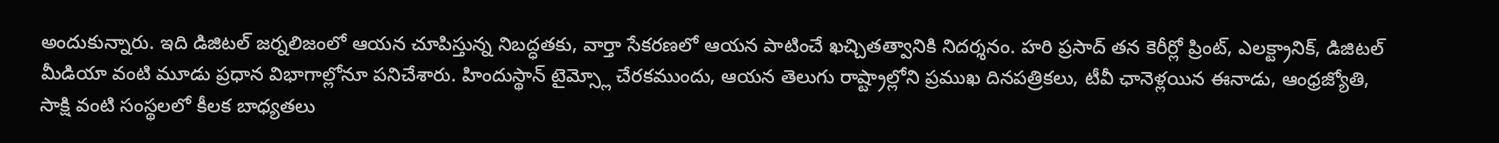అందుకున్నారు. ఇది డిజిటల్ జర్నలిజంలో ఆయన చూపిస్తున్న నిబద్ధతకు, వార్తా సేకరణలో ఆయన పాటించే ఖచ్చితత్వానికి నిదర్శనం. హరి ప్రసాద్ తన కెరీర్లో ప్రింట్, ఎలక్ట్రానిక్, డిజిటల్ మీడియా వంటి మూడు ప్రధాన విభాగాల్లోనూ పనిచేశారు. హిందుస్థాన్ టైమ్స్లో చేరకముందు, ఆయన తెలుగు రాష్ట్రాల్లోని ప్రముఖ దినపత్రికలు, టీవీ ఛానెళ్లయిన ఈనాడు, ఆంధ్రజ్యోతి, సాక్షి వంటి సంస్థలలో కీలక బాధ్యతలు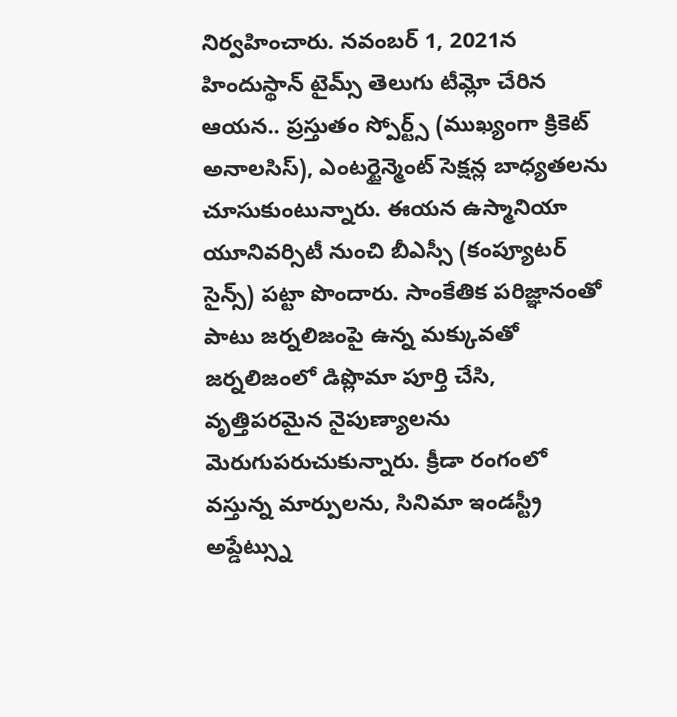నిర్వహించారు. నవంబర్ 1, 2021న హిందుస్థాన్ టైమ్స్ తెలుగు టీమ్లో చేరిన ఆయన.. ప్రస్తుతం స్పోర్ట్స్ (ముఖ్యంగా క్రికెట్ అనాలసిస్), ఎంటర్టైన్మెంట్ సెక్షన్ల బాధ్యతలను చూసుకుంటున్నారు. ఈయన ఉస్మానియా యూనివర్సిటీ నుంచి బీఎస్సీ (కంప్యూటర్ సైన్స్) పట్టా పొందారు. సాంకేతిక పరిజ్ఞానంతో పాటు జర్నలిజంపై ఉన్న మక్కువతో జర్నలిజంలో డిప్లొమా పూర్తి చేసి, వృత్తిపరమైన నైపుణ్యాలను మెరుగుపరుచుకున్నారు. క్రీడా రంగంలో వస్తున్న మార్పులను, సినిమా ఇండస్ట్రీ అప్డేట్స్ను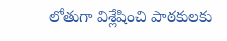లోతుగా విశ్లేషించి పాఠకులకు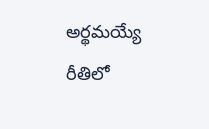అర్థమయ్యే రీతిలో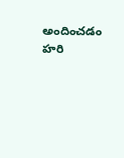అందించడం హరి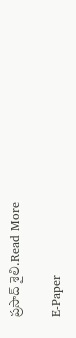ప్రసాద్ శైలి.Read More

E-Paper